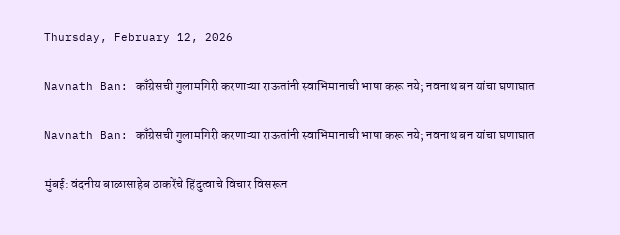Thursday, February 12, 2026

Navnath Ban: काँग्रेसची गुलामगिरी करणाऱ्या राऊतांनी स्वाभिमानाची भाषा करू नये; नवनाथ बन यांचा घणाघात

Navnath Ban: काँग्रेसची गुलामगिरी करणाऱ्या राऊतांनी स्वाभिमानाची भाषा करू नये; नवनाथ बन यांचा घणाघात

मुंबई: वंदनीय बाळासाहेब ठाकरेंचे हिंदुत्वाचे विचार विसरून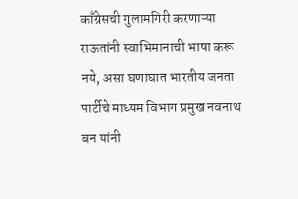काँग्रेसची गुलामगिरी करणाऱ्या राऊतांनी स्वाभिमानाची भाषा करू नये, असा घणाघात भारतीय जनता पार्टीचे माध्यम विभाग प्रमुख नवनाथ बन यांनी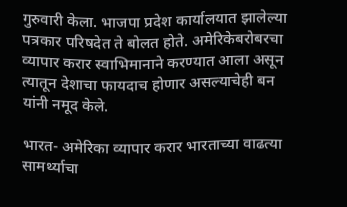गुरुवारी केला. भाजपा प्रदेश कार्यालयात झालेल्या पत्रकार परिषदेत ते बोलत होते. अमेरिकेबरोबरचा व्यापार करार स्वाभिमानाने करण्यात आला असून त्यातून देशाचा फायदाच होणार असल्याचेही बन यांनी नमूद केले.

भारत- अमेरिका व्यापार करार भारताच्या वाढत्या सामर्थ्याचा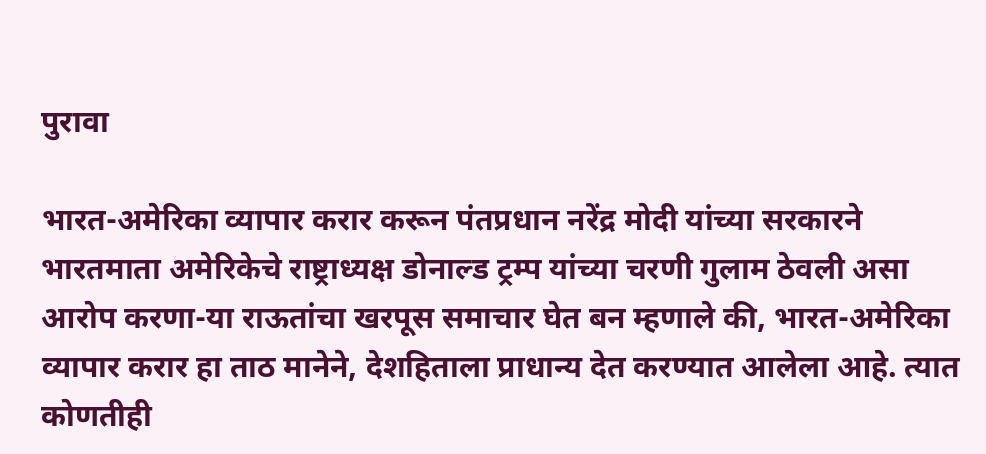पुरावा

भारत-अमेरिका व्यापार करार करून पंतप्रधान नरेंद्र मोदी यांच्या सरकारने भारतमाता अमेरिकेचे राष्ट्राध्यक्ष डोनाल्ड ट्रम्प यांच्या चरणी गुलाम ठेवली असा आरोप करणा-या राऊतांचा खरपूस समाचार घेत बन म्हणाले की, भारत-अमेरिका व्यापार करार हा ताठ मानेने, देशहिताला प्राधान्य देत करण्यात आलेला आहे. त्यात कोणतीही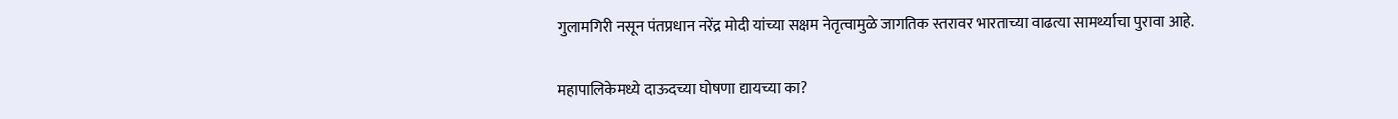गुलामगिरी नसून पंतप्रधान नरेंद्र मोदी यांच्या सक्षम नेतृत्वामुळे जागतिक स्तरावर भारताच्या वाढत्या सामर्थ्याचा पुरावा आहे.

महापालिकेमध्ये दाऊदच्या घोषणा द्यायच्या का?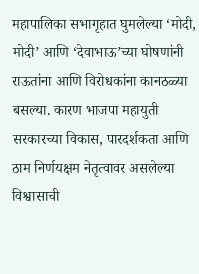महापालिका सभागृहात घुमलेल्या ‘मोदी, मोदी’ आणि ‘देवाभाऊ’च्या घोषणांनी राऊतांना आणि विरोधकांना कानठळ्या बसल्या. कारण भाजपा महायुती सरकारच्या विकास, पारदर्शकता आणि ठाम निर्णयक्षम नेतृत्वावर असलेल्या विश्वासाची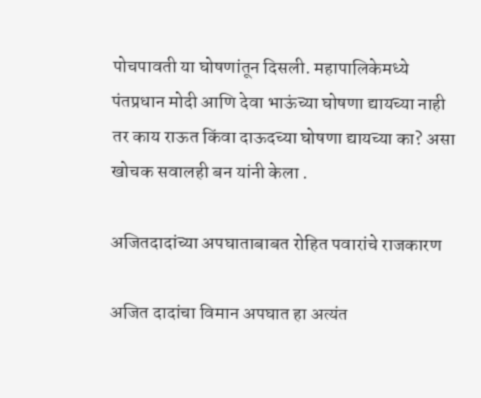पोचपावती या घोषणांतून दिसली. महापालिकेमध्ये पंतप्रधान मोदी आणि देवा भाऊंच्या घोषणा द्यायच्या नाही तर काय राऊत किंवा दाऊदच्या घोषणा द्यायच्या का? असा खोचक सवालही बन यांनी केला .

अजितदादांच्या अपघाताबाबत रोहित पवारांचे राजकारण

अजित दादांचा विमान अपघात हा अत्यंत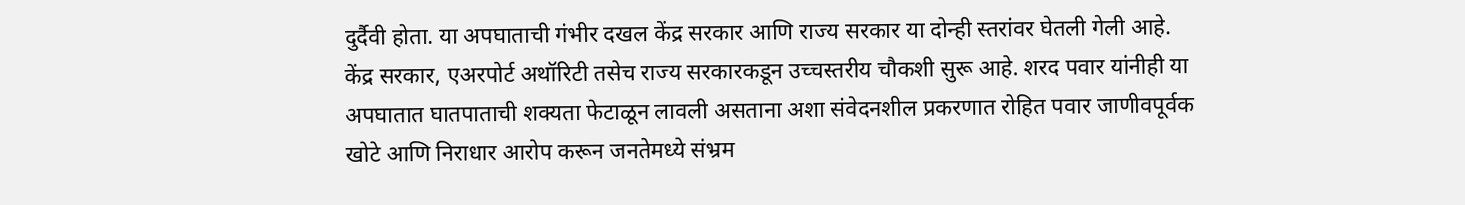दुर्दैवी होता. या अपघाताची गंभीर दखल केंद्र सरकार आणि राज्य सरकार या दोन्ही स्तरांवर घेतली गेली आहे. केंद्र सरकार, एअरपोर्ट अथॉरिटी तसेच राज्य सरकारकडून उच्चस्तरीय चौकशी सुरू आहे. शरद पवार यांनीही या अपघातात घातपाताची शक्यता फेटाळून लावली असताना अशा संवेदनशील प्रकरणात रोहित पवार जाणीवपूर्वक खोटे आणि निराधार आरोप करून जनतेमध्ये संभ्रम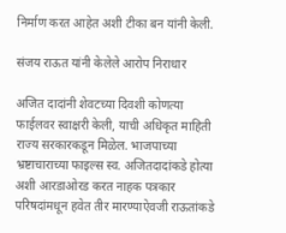निर्माण करत आहेत अशी टीका बन यांनी केली.

संजय राऊत यांनी केलेले आरोप निराधार

अजित दादांनी शेवटच्या दिवशी कोणत्या फाईलवर स्वाक्षरी केली, याची अधिकृत माहिती राज्य सरकारकडून मिळेल. भाजपाच्या भ्रष्टाचाराच्या फाइल्स स्व. अजितदादांकडे होत्या अशी आरडाओरड करत नाहक पत्रकार परिषदांमधून हवेत तीर मारण्याऐवजी राऊतांकडे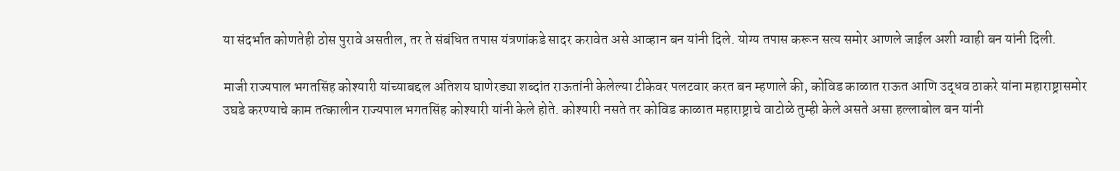या संदर्भात कोणतेही ठोस पुरावे असतील, तर ते संबंधित तपास यंत्रणांकडे सादर करावेत असे आव्हान बन यांनी दिले. योग्य तपास करून सत्य समोर आणले जाईल अशी ग्वाही बन यांनी दिली.

माजी राज्यपाल भगतसिंह कोश्यारी यांच्याबद्दल अतिशय घाणेरड्या शब्दांत राऊतांनी केलेल्या टीकेवर पलटवार करत बन म्हणाले की, कोविड काळात राऊत आणि उद्धव ठाकरे यांना महाराष्ट्रासमोर उघडे करण्याचे काम तत्कालीन राज्यपाल भगतसिंह कोश्यारी यांनी केले होते. कोश्यारी नसते तर कोविड काळात महाराष्ट्राचे वाटोळे तुम्ही केले असते असा हल्लाबोल बन यांनी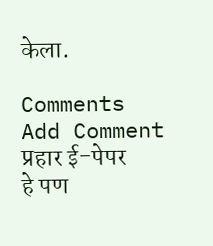केला.

Comments
Add Comment
प्रहार ई-पेपर
हे पण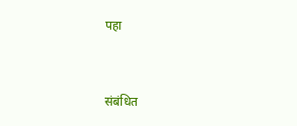पहा


संबंधित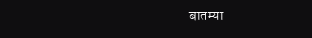बातम्या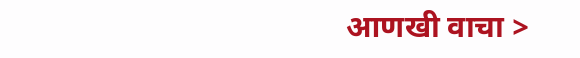आणखी वाचा >